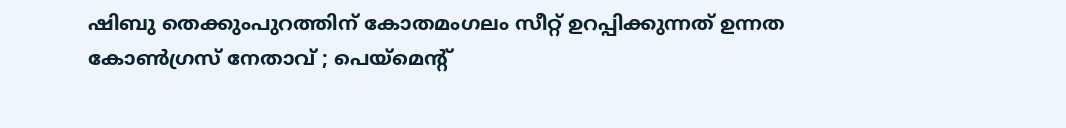ഷിബു തെക്കുംപുറത്തിന് കോതമംഗലം സീറ്റ് ഉറപ്പിക്കുന്നത് ഉന്നത കോൺഗ്രസ് നേതാവ്‌ ; പെയ്മെന്റ്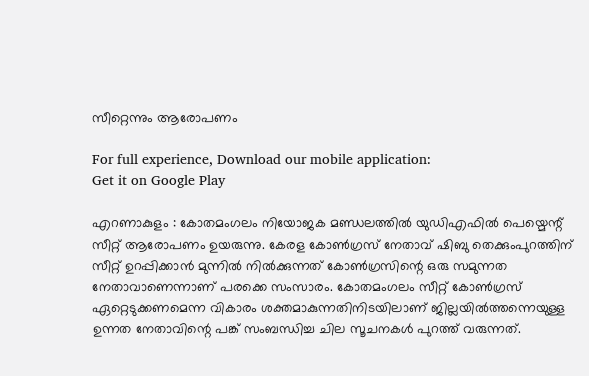സീറ്റെന്നും ആരോപണം

For full experience, Download our mobile application:
Get it on Google Play

എറണാകുളം : കോതമംഗലം നിയോജക മണ്ഡലത്തിൽ യുഡിഎഫിൽ പെയ്മെന്റ് സീറ്റ് ആരോപണം ഉയരുന്നു. കേരള കോൺഗ്രസ് നേതാവ് ഷിബു തെക്കുംപുറത്തിന് സീറ്റ് ഉറപ്പിക്കാൻ മുന്നിൽ നിൽക്കുന്നത് കോൺഗ്രസിന്റെ ഒരു സമുന്നത നേതാവാണെന്നാണ് പരക്കെ സംസാരം. കോതമംഗലം സീറ്റ് കോൺഗ്രസ് ഏറ്റെടുക്കണമെന്ന വികാരം ശക്തമാകുന്നതിനിടയിലാണ് ജില്ലയിൽത്തന്നെയുള്ള ഉന്നത നേതാവിന്റെ പങ്ക് സംബന്ധിച്ച ചില സൂചനകൾ പുറത്ത് വരുന്നത്.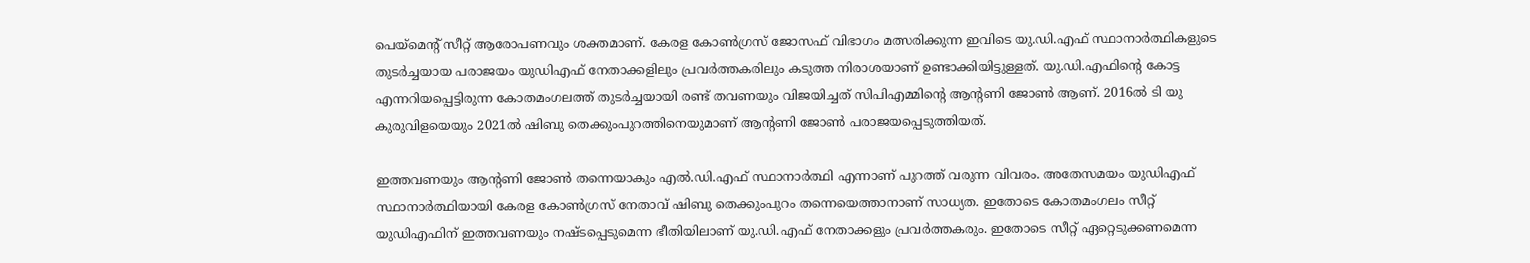പെയ്മെന്റ് സീറ്റ് ആരോപണവും ശക്തമാണ്. കേരള കോൺഗ്രസ് ജോസഫ് വിഭാഗം മത്സരിക്കുന്ന ഇവിടെ യു.ഡി.എഫ് സ്ഥാനാർത്ഥികളുടെ തുടർച്ചയായ പരാജയം യുഡിഎഫ് നേതാക്കളിലും പ്രവർത്തകരിലും കടുത്ത നിരാശയാണ് ഉണ്ടാക്കിയിട്ടുള്ളത്. യു.ഡി.എഫിന്റെ കോട്ട എന്നറിയപ്പെട്ടിരുന്ന കോതമംഗലത്ത് തുടർച്ചയായി രണ്ട് തവണയും വിജയിച്ചത് സിപിഎമ്മിന്റെ ആന്റണി ജോൺ ആണ്. 2016ൽ ടി യു കുരുവിളയെയും 2021ൽ ഷിബു തെക്കുംപുറത്തിനെയുമാണ് ആന്റണി ജോൺ പരാജയപ്പെടുത്തിയത്.

ഇത്തവണയും ആന്റണി ജോൺ തന്നെയാകും എൽ.ഡി.എഫ് സ്ഥാനാർത്ഥി എന്നാണ് പുറത്ത് വരുന്ന വിവരം. അതേസമയം യുഡിഎഫ് സ്ഥാനാർത്ഥിയായി കേരള കോൺഗ്രസ് നേതാവ് ഷിബു തെക്കുംപുറം തന്നെയെത്താനാണ് സാധ്യത. ഇതോടെ കോതമംഗലം സീറ്റ് യുഡിഎഫിന് ഇത്തവണയും നഷ്ടപ്പെടുമെന്ന ഭീതിയിലാണ് യു.ഡി.എഫ് നേതാക്കളും പ്രവർത്തകരും. ഇതോടെ സീറ്റ് ഏറ്റെടുക്കണമെന്ന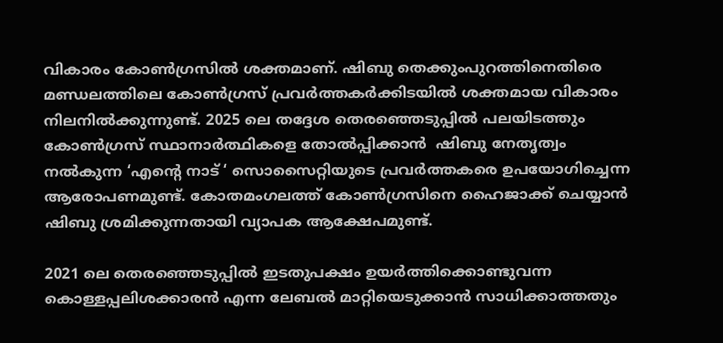വികാരം കോൺഗ്രസിൽ ശക്തമാണ്. ഷിബു തെക്കുംപുറത്തിനെതിരെ മണ്ഡലത്തിലെ കോൺഗ്രസ് പ്രവർത്തകർക്കിടയിൽ ശക്തമായ വികാരം നിലനിൽക്കുന്നുണ്ട്. 2025 ലെ തദ്ദേശ തെരഞ്ഞെടുപ്പിൽ പലയിടത്തും കോൺഗ്രസ് സ്ഥാനാർത്ഥികളെ തോൽപ്പിക്കാൻ  ഷിബു നേതൃത്വം നൽകുന്ന ‘എന്റെ നാട് ‘ സൊസൈറ്റിയുടെ പ്രവർത്തകരെ ഉപയോഗിച്ചെന്ന ആരോപണമുണ്ട്. കോതമംഗലത്ത് കോൺഗ്രസിനെ ഹൈജാക്ക് ചെയ്യാൻ ഷിബു ശ്രമിക്കുന്നതായി വ്യാപക ആക്ഷേപമുണ്ട്.

2021 ലെ തെരഞ്ഞെടുപ്പിൽ ഇടതുപക്ഷം ഉയർത്തിക്കൊണ്ടുവന്ന കൊള്ളപ്പലിശക്കാരൻ എന്ന ലേബൽ മാറ്റിയെടുക്കാൻ സാധിക്കാത്തതും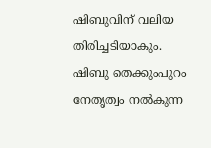ഷിബുവിന് വലിയ തിരിച്ചടിയാകും. ഷിബു തെക്കുംപുറം നേതൃത്വം നൽകുന്ന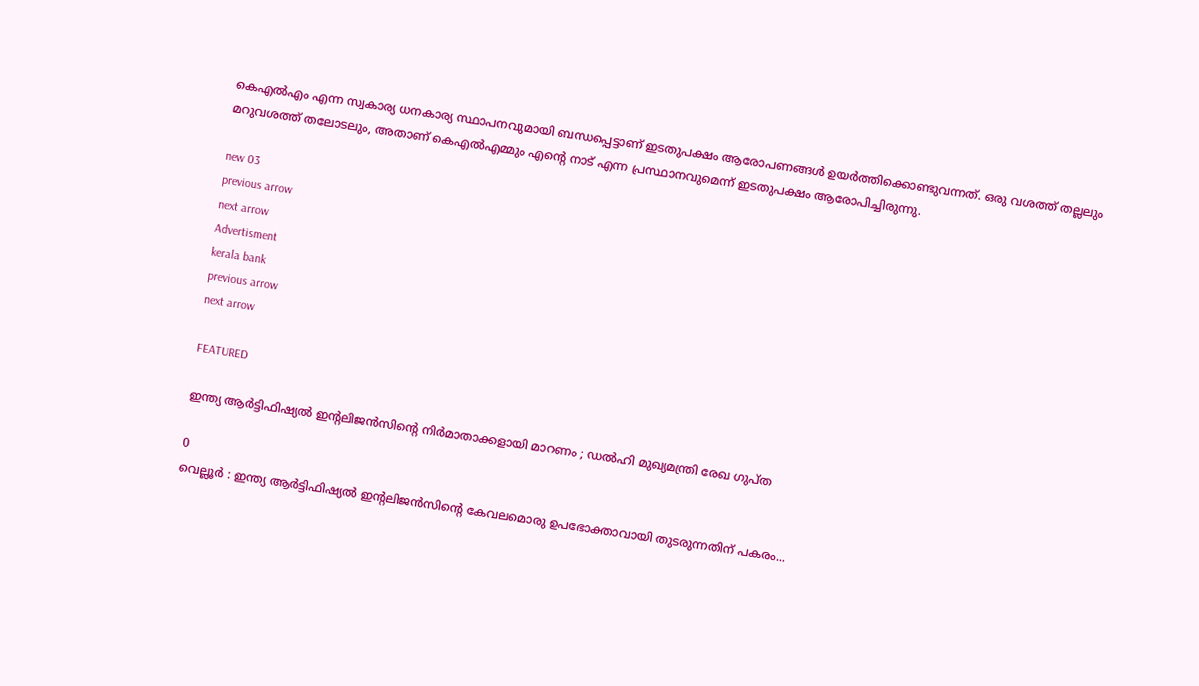കെഎൽഎം എന്ന സ്വകാര്യ ധനകാര്യ സ്ഥാപനവുമായി ബന്ധപ്പെട്ടാണ് ഇടതുപക്ഷം ആരോപണങ്ങൾ ഉയർത്തിക്കൊണ്ടുവന്നത്. ഒരു വശത്ത് തല്ലലും മറുവശത്ത് തലോടലും, അതാണ് കെഎൽഎമ്മും എന്റെ നാട് എന്ന പ്രസ്ഥാനവുമെന്ന് ഇടതുപക്ഷം ആരോപിച്ചിരുന്നു.

new 03
previous arrow
next arrow
Advertisment
kerala bank
previous arrow
next arrow

FEATURED

ഇന്ത്യ ആർട്ടിഫിഷ്യൽ ഇന്റലിജൻസിന്റെ നിർമാതാക്കളായി മാറണം ; ഡൽഹി മുഖ്യമന്ത്രി രേഖ ഗുപ്ത

0
വെല്ലൂർ : ഇന്ത്യ ആർട്ടിഫിഷ്യൽ ഇന്റലിജൻസിന്റെ കേവലമൊരു ഉപഭോക്താവായി തുടരുന്നതിന് പകരം...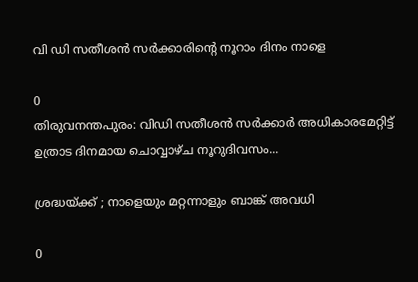വി ഡി സതീശന്‍ സര്‍ക്കാരിന്റെ നൂറാം ദിനം നാളെ

0
തിരുവനന്തപുരം: വിഡി സതീശന്‍ സര്‍ക്കാര്‍ അധികാരമേറ്റിട്ട് ഉത്രാട ദിനമായ ചൊവ്വാഴ്ച നൂറുദിവസം...

ശ്രദ്ധയ്ക്ക് ; നാളെയും മറ്റന്നാളും ബാങ്ക് അവധി

0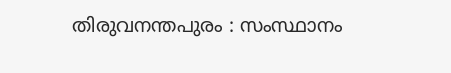തിരുവനന്തപുരം : സംസ്ഥാനം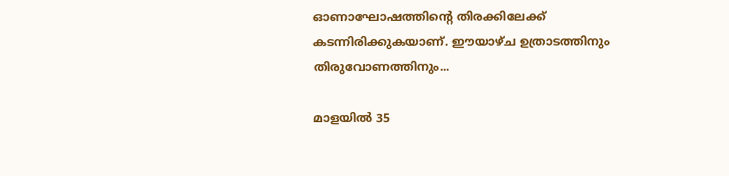ഓണാഘോഷത്തിന്റെ തിരക്കിലേക്ക് കടന്നിരിക്കുകയാണ്. ഈയാഴ്ച ഉത്രാടത്തിനും തിരുവോണത്തിനും...

മാളയിൽ 35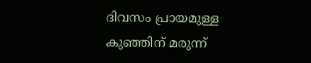ദിവസം പ്രായമുള്ള കുഞ്ഞിന് മരുന്ന്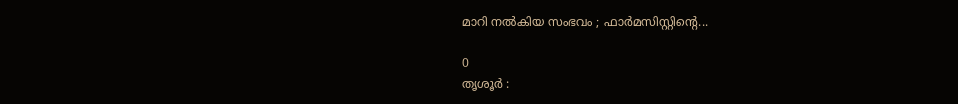മാറി നൽകിയ സംഭവം ; ഫാർമസിസ്റ്റിന്റെ...

0
തൃശൂർ :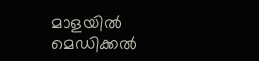മാളയിൽ മെഡിക്കൽ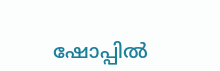ഷോപ്പിൽ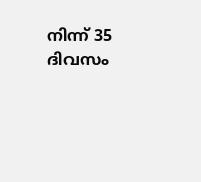നിന്ന് 35 ദിവസം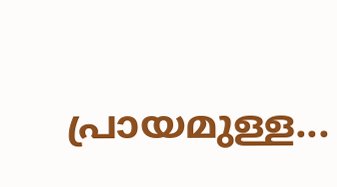പ്രായമുള്ള...